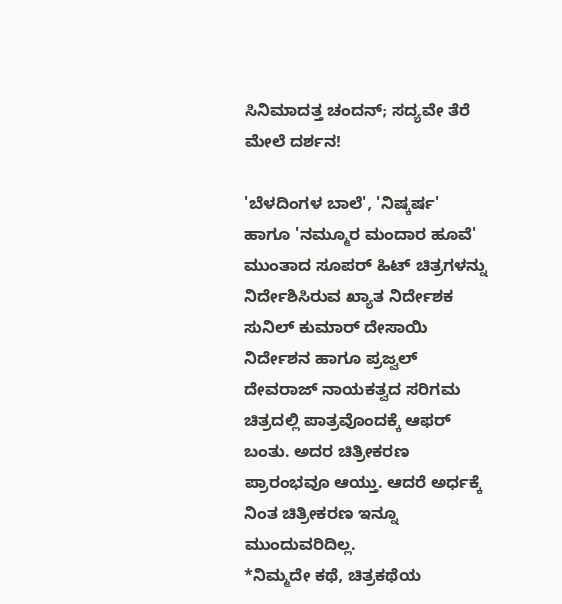ಸಿನಿಮಾದತ್ತ ಚಂದನ್; ಸದ್ಯವೇ ತೆರೆ ಮೇಲೆ ದರ್ಶನ!

'ಬೆಳದಿಂಗಳ ಬಾಲೆ', 'ನಿಷ್ಕರ್ಷ' ಹಾಗೂ 'ನಮ್ಮೂರ ಮಂದಾರ ಹೂವೆ' ಮುಂತಾದ ಸೂಪರ್ ಹಿಟ್ ಚಿತ್ರಗಳನ್ನು ನಿರ್ದೇಶಿಸಿರುವ ಖ್ಯಾತ ನಿರ್ದೇಶಕ ಸುನಿಲ್ ಕುಮಾರ್ ದೇಸಾಯಿ ನಿರ್ದೇಶನ ಹಾಗೂ ಪ್ರಜ್ವಲ್ ದೇವರಾಜ್ ನಾಯಕತ್ವದ ಸರಿಗಮ ಚಿತ್ರದಲ್ಲಿ ಪಾತ್ರವೊಂದಕ್ಕೆ ಆಫರ್ ಬಂತು. ಅದರ ಚಿತ್ರೀಕರಣ ಪ್ರಾರಂಭವೂ ಆಯ್ತು. ಆದರೆ ಅರ್ಧಕ್ಕೆ ನಿಂತ ಚಿತ್ರೀಕರಣ ಇನ್ನೂ ಮುಂದುವರಿದಿಲ್ಲ.
*ನಿಮ್ಮದೇ ಕಥೆ, ಚಿತ್ರಕಥೆಯ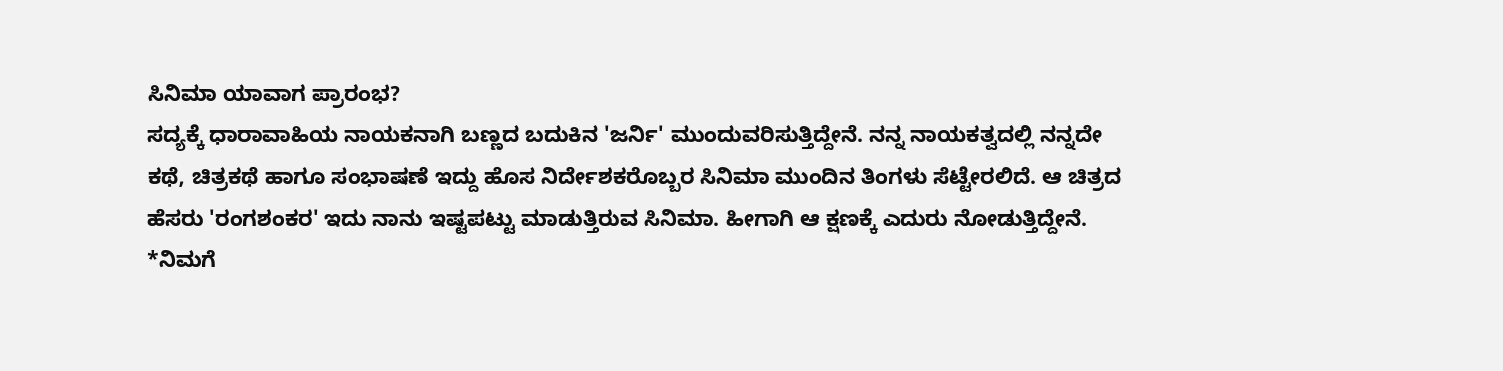ಸಿನಿಮಾ ಯಾವಾಗ ಪ್ರಾರಂಭ?
ಸದ್ಯಕ್ಕೆ ಧಾರಾವಾಹಿಯ ನಾಯಕನಾಗಿ ಬಣ್ಣದ ಬದುಕಿನ 'ಜರ್ನಿ' ಮುಂದುವರಿಸುತ್ತಿದ್ದೇನೆ. ನನ್ನ ನಾಯಕತ್ವದಲ್ಲಿ ನನ್ನದೇ ಕಥೆ, ಚಿತ್ರಕಥೆ ಹಾಗೂ ಸಂಭಾಷಣೆ ಇದ್ದು ಹೊಸ ನಿರ್ದೇಶಕರೊಬ್ಬರ ಸಿನಿಮಾ ಮುಂದಿನ ತಿಂಗಳು ಸೆಟ್ಟೇರಲಿದೆ. ಆ ಚಿತ್ರದ ಹೆಸರು 'ರಂಗಶಂಕರ' ಇದು ನಾನು ಇಷ್ಟಪಟ್ಟು ಮಾಡುತ್ತಿರುವ ಸಿನಿಮಾ. ಹೀಗಾಗಿ ಆ ಕ್ಷಣಕ್ಕೆ ಎದುರು ನೋಡುತ್ತಿದ್ದೇನೆ.
*ನಿಮಗೆ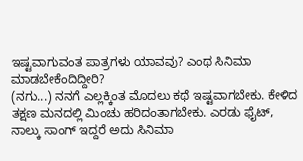ಇಷ್ಟವಾಗುವಂತ ಪಾತ್ರಗಳು ಯಾವವು? ಎಂಥ ಸಿನಿಮಾ ಮಾಡಬೇಕೆಂದಿದ್ದೀರಿ?
(ನಗು...) ನನಗೆ ಎಲ್ಲಕ್ಕಿಂತ ಮೊದಲು ಕಥೆ ಇಷ್ಟವಾಗಬೇಕು. ಕೇಳಿದ ತಕ್ಷಣ ಮನದಲ್ಲಿ ಮಿಂಚು ಹರಿದಂತಾಗಬೇಕು. ಎರಡು ಫೈಟ್, ನಾಲ್ಕು ಸಾಂಗ್ ಇದ್ದರೆ ಅದು ಸಿನಿಮಾ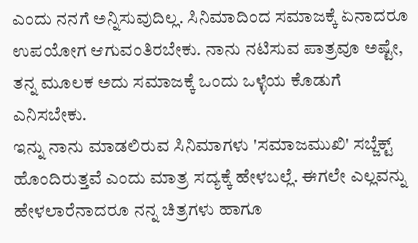ಎಂದು ನನಗೆ ಅನ್ನಿಸುವುದಿಲ್ಲ. ಸಿನಿಮಾದಿಂದ ಸಮಾಜಕ್ಕೆ ಏನಾದರೂ ಉಪಯೋಗ ಆಗುವಂತಿರಬೇಕು. ನಾನು ನಟಿಸುವ ಪಾತ್ರವೂ ಅಷ್ಟೇ, ತನ್ನ ಮೂಲಕ ಅದು ಸಮಾಜಕ್ಕೆ ಒಂದು ಒಳ್ಳೆಯ ಕೊಡುಗೆ ಎನಿಸಬೇಕು.
ಇನ್ನು ನಾನು ಮಾಡಲಿರುವ ಸಿನಿಮಾಗಳು 'ಸಮಾಜಮುಖಿ' ಸಬ್ಜೆಕ್ಟ್ ಹೊಂದಿರುತ್ತವೆ ಎಂದು ಮಾತ್ರ ಸದ್ಯಕ್ಕೆ ಹೇಳಬಲ್ಲೆ. ಈಗಲೇ ಎಲ್ಲವನ್ನು ಹೇಳಲಾರೆನಾದರೂ ನನ್ನ ಚಿತ್ರಗಳು ಹಾಗೂ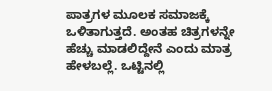ಪಾತ್ರಗಳ ಮೂಲಕ ಸಮಾಜಕ್ಕೆ ಒಳಿತಾಗುತ್ತದೆ. ಅಂತಹ ಚಿತ್ರಗಳನ್ನೇ ಹೆಚ್ಚು ಮಾಡಲಿದ್ದೇನೆ ಎಂದು ಮಾತ್ರ ಹೇಳಬಲ್ಲೆ. ಒಟ್ಟಿನಲ್ಲಿ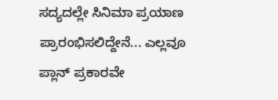ಸದ್ಯದಲ್ಲೇ ಸಿನಿಮಾ ಪ್ರಯಾಣ ಪ್ರಾರಂಭಿಸಲಿದ್ದೇನೆ... ಎಲ್ಲವೂ ಪ್ಲಾನ್ ಪ್ರಕಾರವೇ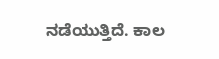ನಡೆಯುತ್ತಿದೆ. ಕಾಲ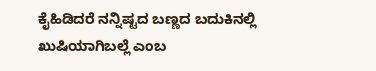ಕೈಹಿಡಿದರೆ ನನ್ನಿಷ್ಟದ ಬಣ್ಣದ ಬದುಕಿನಲ್ಲಿ ಖುಷಿಯಾಗಿಬಲ್ಲೆ ಎಂಬ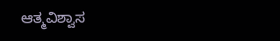ಆತ್ಮವಿಶ್ವಾಸ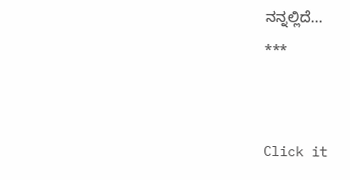ನನ್ನಲ್ಲಿದೆ...
***


Click it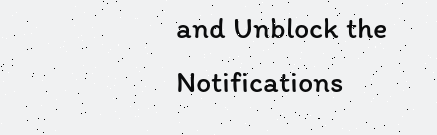and Unblock the Notifications